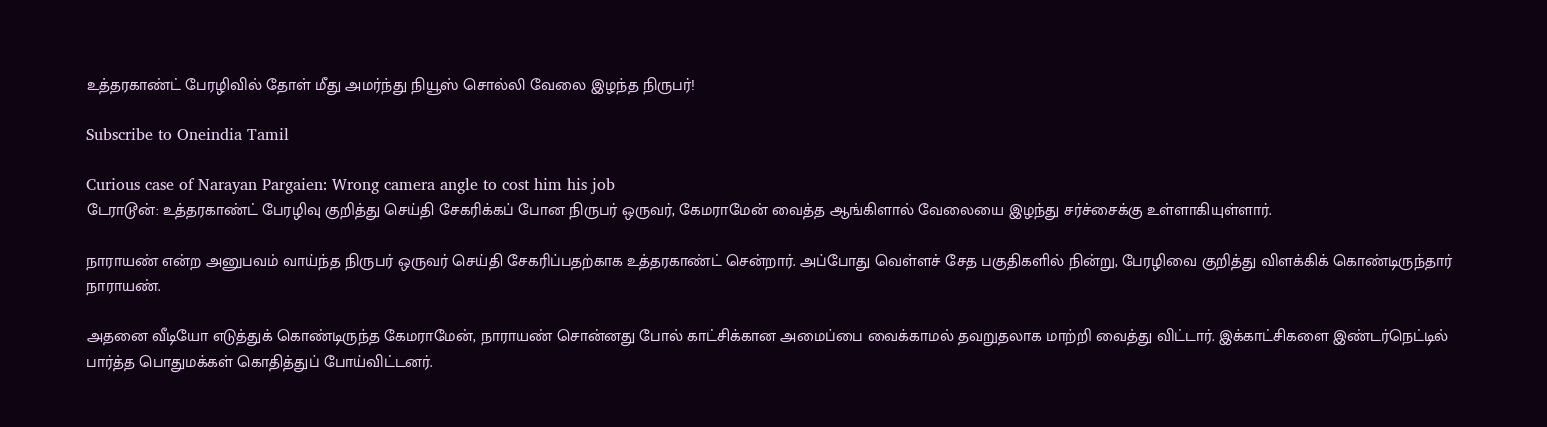உத்தரகாண்ட் பேரழிவில் தோள் மீது அமர்ந்து நியூஸ் சொல்லி வேலை இழந்த நிருபர்!

Subscribe to Oneindia Tamil

Curious case of Narayan Pargaien: Wrong camera angle to cost him his job
டேராடூன்: உத்தரகாண்ட் பேரழிவு குறித்து செய்தி சேகரிக்கப் போன நிருபர் ஒருவர், கேமராமேன் வைத்த ஆங்கிளால் வேலையை இழந்து சர்ச்சைக்கு உள்ளாகியுள்ளார்.

நாராயண் என்ற அனுபவம் வாய்ந்த நிருபர் ஒருவர் செய்தி சேகரிப்பதற்காக உத்தரகாண்ட் சென்றார். அப்போது வெள்ளச் சேத பகுதிகளில் நின்று, பேரழிவை குறித்து விளக்கிக் கொண்டிருந்தார் நாராயண்.

அதனை வீடியோ எடுத்துக் கொண்டிருந்த கேமராமேன், நாராயண் சொன்னது போல் காட்சிக்கான அமைப்பை வைக்காமல் தவறுதலாக மாற்றி வைத்து விட்டார். இக்காட்சிகளை இண்டர்நெட்டில் பார்த்த பொதுமக்கள் கொதித்துப் போய்விட்டனர்.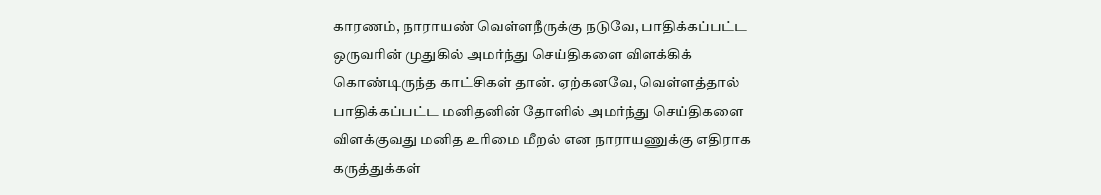காரணம், நாராயண் வெள்ளநீருக்கு நடுவே, பாதிக்கப்பட்ட ஒருவரின் முதுகில் அமர்ந்து செய்திகளை விளக்கிக் கொண்டிருந்த காட்சிகள் தான். ஏற்கனவே, வெள்ளத்தால் பாதிக்கப்பட்ட மனிதனின் தோளில் அமர்ந்து செய்திகளை விளக்குவது மனித உரிமை மீறல் என நாராயணுக்கு எதிராக கருத்துக்கள்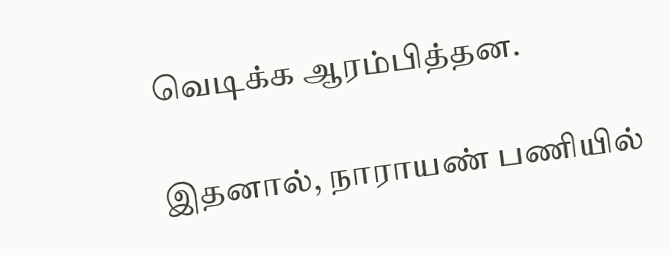வெடிக்க ஆரம்பித்தன.

இதனால், நாராயண் பணியில்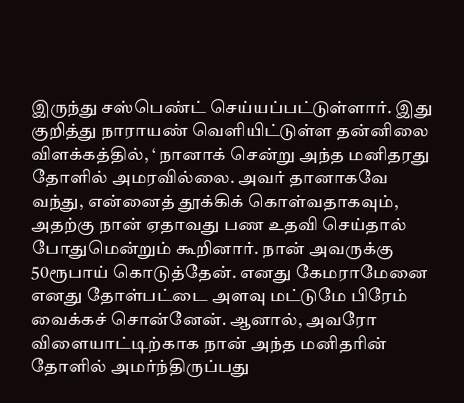இருந்து சஸ்பெண்ட் செய்யப்பட்டுள்ளார். இது குறித்து நாராயண் வெளியிட்டுள்ள தன்னிலை விளக்கத்தில், ‘ நானாக் சென்று அந்த மனிதரது தோளில் அமரவில்லை. அவர் தானாகவே வந்து, என்னைத் தூக்கிக் கொள்வதாகவும், அதற்கு நான் ஏதாவது பண உதவி செய்தால் போதுமென்றும் கூறினார். நான் அவருக்கு 50ரூபாய் கொடுத்தேன். எனது கேமராமேனை எனது தோள்பட்டை அளவு மட்டுமே பிரேம் வைக்கச் சொன்னேன். ஆனால், அவரோ விளையாட்டிற்காக நான் அந்த மனிதரின் தோளில் அமர்ந்திருப்பது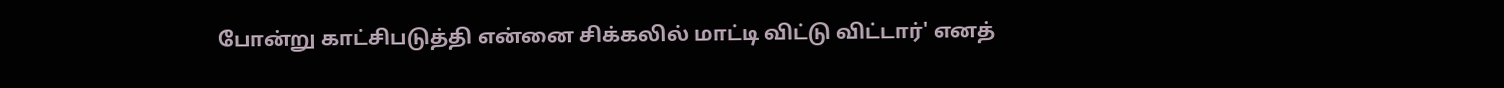போன்று காட்சிபடுத்தி என்னை சிக்கலில் மாட்டி விட்டு விட்டார்' எனத்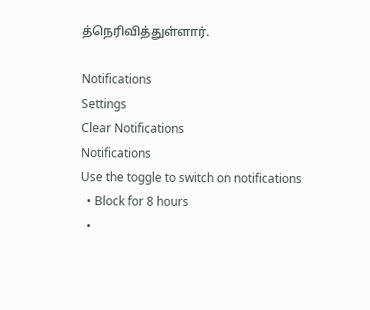த்நெரிவித்துள்ளார்.

Notifications
Settings
Clear Notifications
Notifications
Use the toggle to switch on notifications
  • Block for 8 hours
  •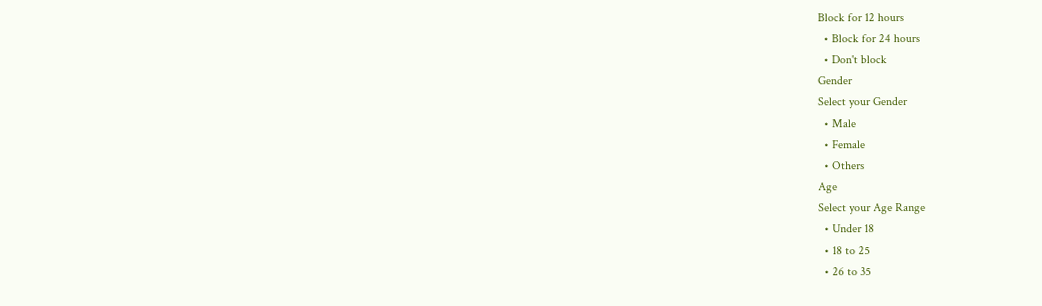Block for 12 hours
  • Block for 24 hours
  • Don't block
Gender
Select your Gender
  • Male
  • Female
  • Others
Age
Select your Age Range
  • Under 18
  • 18 to 25
  • 26 to 35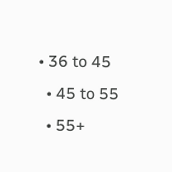• 36 to 45
  • 45 to 55
  • 55+